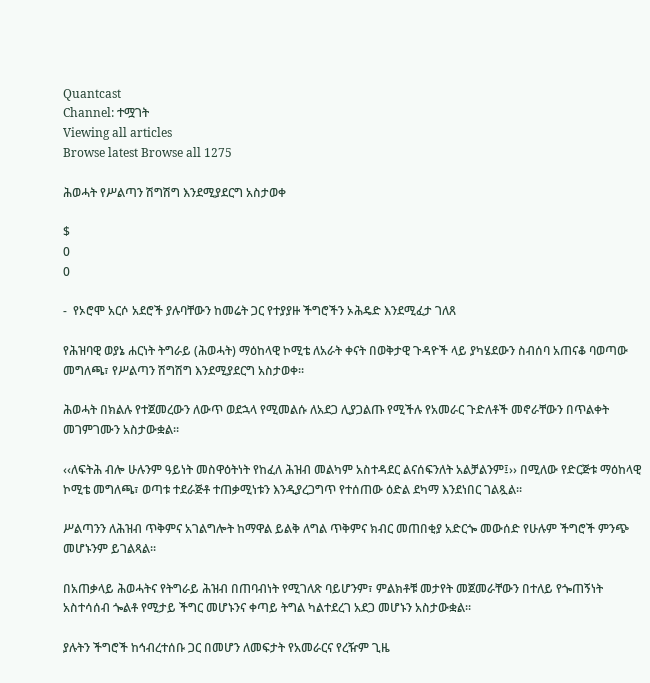Quantcast
Channel: ተሟገት
Viewing all articles
Browse latest Browse all 1275

ሕወሓት የሥልጣን ሽግሽግ እንደሚያደርግ አስታወቀ

$
0
0

-  የኦሮሞ አርሶ አደሮች ያሉባቸውን ከመሬት ጋር የተያያዙ ችግሮችን ኦሕዴድ እንደሚፈታ ገለጸ

የሕዝባዊ ወያኔ ሐርነት ትግራይ (ሕወሓት) ማዕከላዊ ኮሚቴ ለአራት ቀናት በወቅታዊ ጉዳዮች ላይ ያካሄደውን ስብሰባ አጠናቆ ባወጣው መግለጫ፣ የሥልጣን ሽግሽግ እንደሚያደርግ አስታወቀ፡፡

ሕወሓት በክልሉ የተጀመረውን ለውጥ ወደኋላ የሚመልሱ ለአደጋ ሊያጋልጡ የሚችሉ የአመራር ጉድለቶች መኖራቸውን በጥልቀት መገምገሙን አስታውቋል፡፡

‹‹ለፍትሕ ብሎ ሁሉንም ዓይነት መስዋዕትነት የከፈለ ሕዝብ መልካም አስተዳደር ልናሰፍንለት አልቻልንም፤›› በሚለው የድርጅቱ ማዕከላዊ ኮሚቴ መግለጫ፣ ወጣቱ ተደራጅቶ ተጠቃሚነቱን እንዲያረጋግጥ የተሰጠው ዕድል ደካማ እንደነበር ገልጿል፡፡

ሥልጣንን ለሕዝብ ጥቅምና አገልግሎት ከማዋል ይልቅ ለግል ጥቅምና ክብር መጠበቂያ አድርጐ መውሰድ የሁሉም ችግሮች ምንጭ መሆኑንም ይገልጻል፡፡

በአጠቃላይ ሕወሓትና የትግራይ ሕዝብ በጠባብነት የሚገለጽ ባይሆንም፣ ምልክቶቹ መታየት መጀመራቸውን በተለይ የጐጠኝነት አስተሳሰብ ጐልቶ የሚታይ ችግር መሆኑንና ቀጣይ ትግል ካልተደረገ አደጋ መሆኑን አስታውቋል፡፡

ያሉትን ችግሮች ከኅብረተሰቡ ጋር በመሆን ለመፍታት የአመራርና የረዥም ጊዜ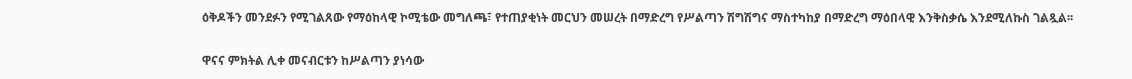ዕቅዶችን መንደፉን የሚገልጸው የማዕከላዊ ኮሚቴው መግለጫ፣ የተጠያቂነት መርህን መሠረት በማድረግ የሥልጣን ሽግሽግና ማስተካከያ በማድረግ ማዕበላዊ እንቅስቃሴ እንደሚለኩስ ገልጿል፡፡

ዋናና ምክትል ሊቀ መናብርቱን ከሥልጣን ያነሳው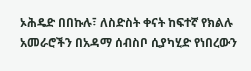ኦሕዴድ በበኩሉ፣ ለስድስት ቀናት ከፍተኛ የክልሉ አመራሮችን በአዳማ ሰብስቦ ሲያካሂድ የነበረውን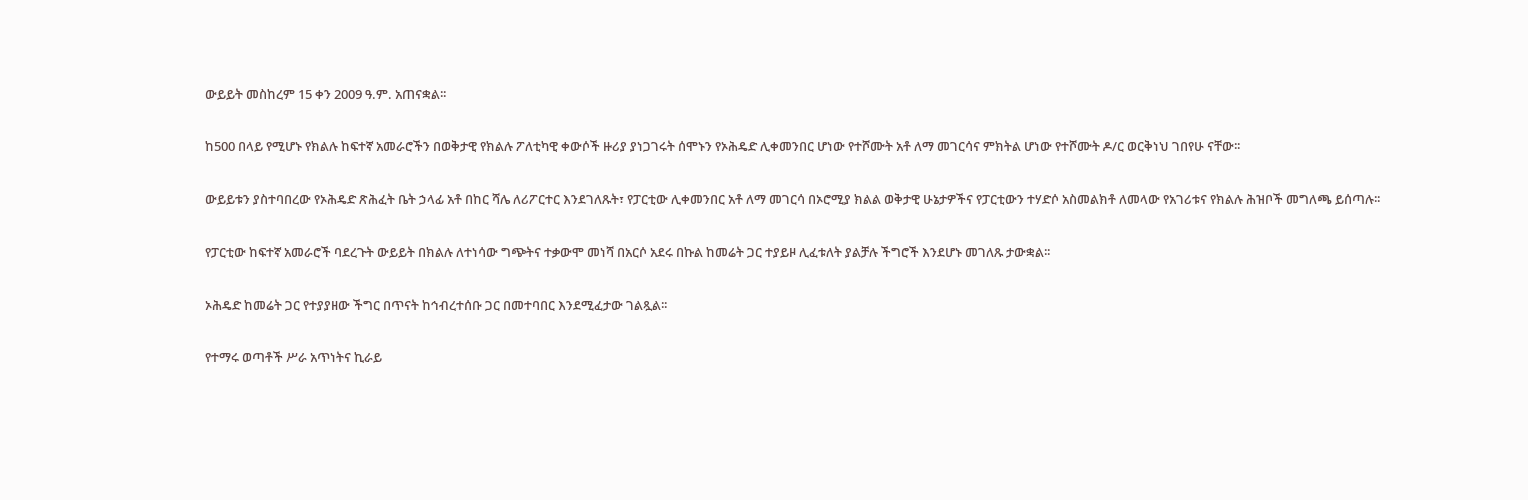ውይይት መስከረም 15 ቀን 2009 ዓ.ም. አጠናቋል፡፡

ከ500 በላይ የሚሆኑ የክልሉ ከፍተኛ አመራሮችን በወቅታዊ የክልሉ ፖለቲካዊ ቀውሶች ዙሪያ ያነጋገሩት ሰሞኑን የኦሕዴድ ሊቀመንበር ሆነው የተሾሙት አቶ ለማ መገርሳና ምክትል ሆነው የተሾሙት ዶ/ር ወርቅነህ ገበየሁ ናቸው፡፡

ውይይቱን ያስተባበረው የኦሕዴድ ጽሕፈት ቤት ኃላፊ አቶ በከር ሻሌ ለሪፖርተር እንደገለጹት፣ የፓርቲው ሊቀመንበር አቶ ለማ መገርሳ በኦሮሚያ ክልል ወቅታዊ ሁኔታዎችና የፓርቲውን ተሃድሶ አስመልክቶ ለመላው የአገሪቱና የክልሉ ሕዝቦች መግለጫ ይሰጣሉ፡፡

የፓርቲው ከፍተኛ አመራሮች ባደረጉት ውይይት በክልሉ ለተነሳው ግጭትና ተቃውሞ መነሻ በአርሶ አደሩ በኩል ከመሬት ጋር ተያይዞ ሊፈቱለት ያልቻሉ ችግሮች እንደሆኑ መገለጹ ታውቋል፡፡

ኦሕዴድ ከመሬት ጋር የተያያዘው ችግር በጥናት ከኅብረተሰቡ ጋር በመተባበር እንደሚፈታው ገልጿል፡፡

የተማሩ ወጣቶች ሥራ አጥነትና ኪራይ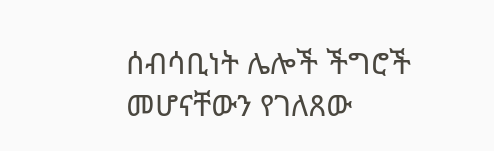ሰብሳቢነት ሌሎች ችግሮች መሆናቸውን የገለጸው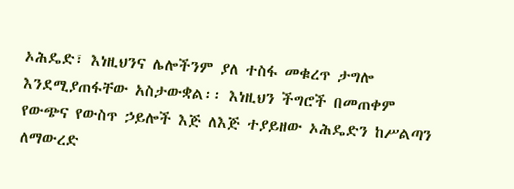ኦሕዴድ፣ እነዚህንና ሌሎችንም ያለ ተስፋ መቁረጥ ታግሎ እንደሚያጠፋቸው አስታውቋል፡፡ እነዚህን ችግሮች በመጠቀም የውጭና የውስጥ ኃይሎች እጅ ለእጅ ተያይዘው ኦሕዴድን ከሥልጣን ለማውረድ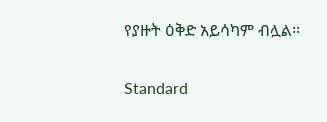የያዙት ዕቅድ አይሳካም ብሏል፡፡

Standard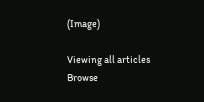(Image)

Viewing all articles
Browse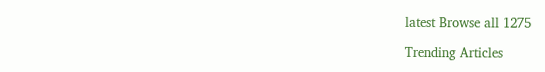latest Browse all 1275

Trending Articles